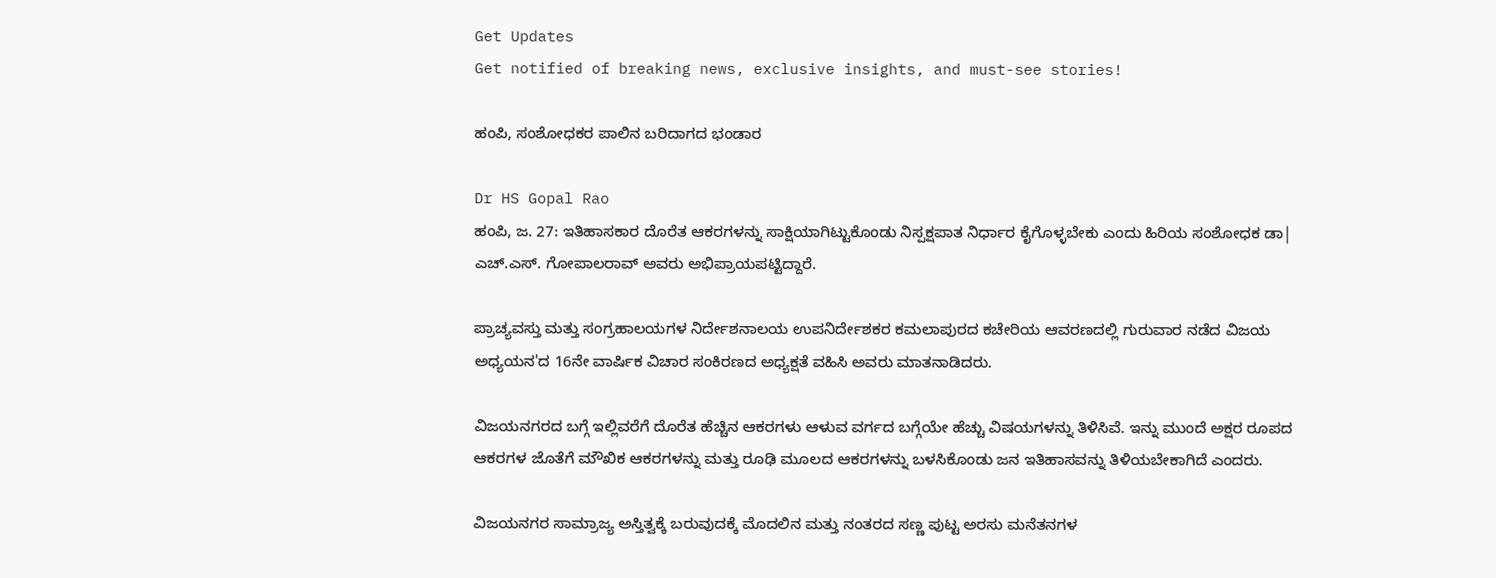Get Updates
Get notified of breaking news, exclusive insights, and must-see stories!

ಹಂಪಿ, ಸಂಶೋಧಕರ ಪಾಲಿನ ಬರಿದಾಗದ ಭಂಡಾರ

Dr HS Gopal Rao
ಹಂಪಿ, ಜ. 27: ಇತಿಹಾಸಕಾರ ದೊರೆತ ಆಕರಗಳನ್ನು ಸಾಕ್ಷಿಯಾಗಿಟ್ಟುಕೊಂಡು ನಿಸ್ಪಕ್ಷಪಾತ ನಿರ್ಧಾರ ಕೈಗೊಳ್ಳಬೇಕು ಎಂದು ಹಿರಿಯ ಸಂಶೋಧಕ ಡಾ| ಎಚ್.ಎಸ್. ಗೋಪಾಲರಾವ್ ಅವರು ಅಭಿಪ್ರಾಯಪಟ್ಟಿದ್ದಾರೆ.

ಪ್ರಾಚ್ಯವಸ್ತು ಮತ್ತು ಸಂಗ್ರಹಾಲಯಗಳ ನಿರ್ದೇಶನಾಲಯ ಉಪನಿರ್ದೇಶಕರ ಕಮಲಾಪುರದ ಕಚೇರಿಯ ಆವರಣದಲ್ಲಿ ಗುರುವಾರ ನಡೆದ ವಿಜಯ ಅಧ್ಯಯನ'ದ 16ನೇ ವಾರ್ಷಿಕ ವಿಚಾರ ಸಂಕಿರಣದ ಅಧ್ಯಕ್ಷತೆ ವಹಿಸಿ ಅವರು ಮಾತನಾಡಿದರು.

ವಿಜಯನಗರದ ಬಗ್ಗೆ ಇಲ್ಲಿವರೆಗೆ ದೊರೆತ ಹೆಚ್ಚಿನ ಆಕರಗಳು ಆಳುವ ವರ್ಗದ ಬಗ್ಗೆಯೇ ಹೆಚ್ಚು ವಿಷಯಗಳನ್ನು ತಿಳಿಸಿವೆ. ಇನ್ನು ಮುಂದೆ ಅಕ್ಷರ ರೂಪದ ಆಕರಗಳ ಜೊತೆಗೆ ಮೌಖಿಕ ಆಕರಗಳನ್ನು ಮತ್ತು ರೂಢಿ ಮೂಲದ ಆಕರಗಳನ್ನು ಬಳಸಿಕೊಂಡು ಜನ ಇತಿಹಾಸವನ್ನು ತಿಳಿಯಬೇಕಾಗಿದೆ ಎಂದರು.

ವಿಜಯನಗರ ಸಾಮ್ರಾಜ್ಯ ಅಸ್ತಿತ್ವಕ್ಕೆ ಬರುವುದಕ್ಕೆ ಮೊದಲಿನ ಮತ್ತು ನಂತರದ ಸಣ್ಣ ಪುಟ್ಟ ಅರಸು ಮನೆತನಗಳ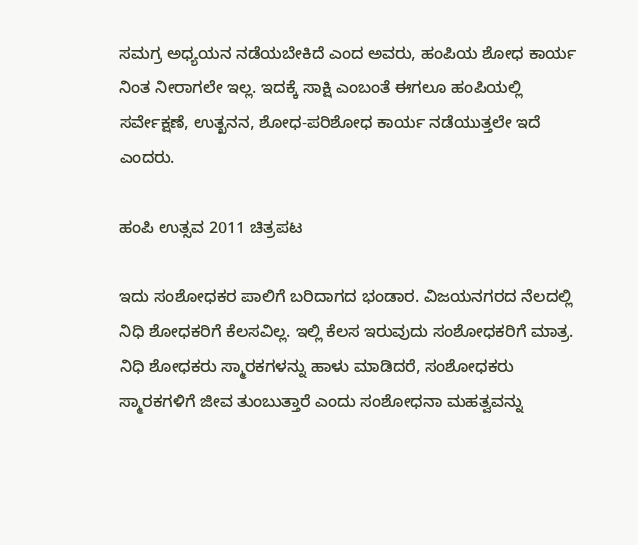ಸಮಗ್ರ ಅಧ್ಯಯನ ನಡೆಯಬೇಕಿದೆ ಎಂದ ಅವರು, ಹಂಪಿಯ ಶೋಧ ಕಾರ್ಯ ನಿಂತ ನೀರಾಗಲೇ ಇಲ್ಲ. ಇದಕ್ಕೆ ಸಾಕ್ಷಿ ಎಂಬಂತೆ ಈಗಲೂ ಹಂಪಿಯಲ್ಲಿ ಸರ್ವೇಕ್ಷಣೆ, ಉತ್ಖನನ, ಶೋಧ-ಪರಿಶೋಧ ಕಾರ್ಯ ನಡೆಯುತ್ತಲೇ ಇದೆ ಎಂದರು.

ಹಂಪಿ ಉತ್ಸವ 2011 ಚಿತ್ರಪಟ

ಇದು ಸಂಶೋಧಕರ ಪಾಲಿಗೆ ಬರಿದಾಗದ ಭಂಡಾರ. ವಿಜಯನಗರದ ನೆಲದಲ್ಲಿ ನಿಧಿ ಶೋಧಕರಿಗೆ ಕೆಲಸವಿಲ್ಲ. ಇಲ್ಲಿ ಕೆಲಸ ಇರುವುದು ಸಂಶೋಧಕರಿಗೆ ಮಾತ್ರ. ನಿಧಿ ಶೋಧಕರು ಸ್ಮಾರಕಗಳನ್ನು ಹಾಳು ಮಾಡಿದರೆ, ಸಂಶೋಧಕರು ಸ್ಮಾರಕಗಳಿಗೆ ಜೀವ ತುಂಬುತ್ತಾರೆ ಎಂದು ಸಂಶೋಧನಾ ಮಹತ್ವವನ್ನು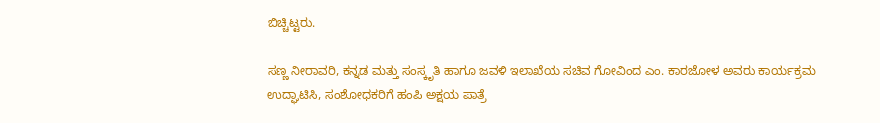ಬಿಚ್ಚಿಟ್ಟರು.

ಸಣ್ಣ ನೀರಾವರಿ, ಕನ್ನಡ ಮತ್ತು ಸಂಸ್ಕೃತಿ ಹಾಗೂ ಜವಳಿ ಇಲಾಖೆಯ ಸಚಿವ ಗೋವಿಂದ ಎಂ. ಕಾರಜೋಳ ಅವರು ಕಾರ್ಯಕ್ರಮ ಉದ್ಘಾಟಿಸಿ, ಸಂಶೋಧಕರಿಗೆ ಹಂಪಿ ಅಕ್ಷಯ ಪಾತ್ರೆ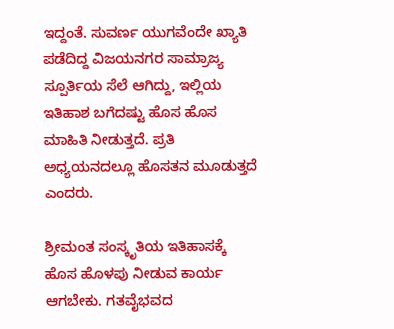ಇದ್ದಂತೆ. ಸುವರ್ಣ ಯುಗವೆಂದೇ ಖ್ಯಾತಿ ಪಡೆದಿದ್ದ ವಿಜಯನಗರ ಸಾಮ್ರಾಜ್ಯ ಸ್ಪೂರ್ತಿಯ ಸೆಲೆ ಆಗಿದ್ದು, ಇಲ್ಲಿಯ ಇತಿಹಾಶ ಬಗೆದಷ್ಟು ಹೊಸ ಹೊಸ ಮಾಹಿತಿ ನೀಡುತ್ತದೆ. ಪ್ರತಿ ಅಧ್ಯಯನದಲ್ಲೂ ಹೊಸತನ ಮೂಡುತ್ತದೆ ಎಂದರು.

ಶ್ರೀಮಂತ ಸಂಸ್ಕೃತಿಯ ಇತಿಹಾಸಕ್ಕೆ ಹೊಸ ಹೊಳಪು ನೀಡುವ ಕಾರ್ಯ ಆಗಬೇಕು. ಗತವೈಭವದ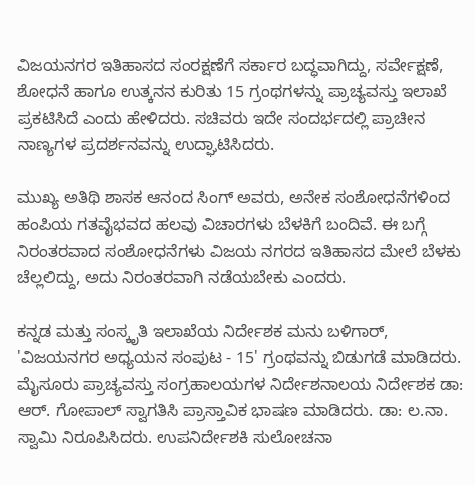ವಿಜಯನಗರ ಇತಿಹಾಸದ ಸಂರಕ್ಷಣೆಗೆ ಸರ್ಕಾರ ಬದ್ಧವಾಗಿದ್ದು, ಸರ್ವೇಕ್ಷಣೆ, ಶೋಧನೆ ಹಾಗೂ ಉತ್ಕನನ ಕುರಿತು 15 ಗ್ರಂಥಗಳನ್ನು ಪ್ರಾಚ್ಯವಸ್ತು ಇಲಾಖೆ ಪ್ರಕಟಿಸಿದೆ ಎಂದು ಹೇಳಿದರು. ಸಚಿವರು ಇದೇ ಸಂದರ್ಭದಲ್ಲಿ ಪ್ರಾಚೀನ ನಾಣ್ಯಗಳ ಪ್ರದರ್ಶನವನ್ನು ಉದ್ಘಾಟಿಸಿದರು.

ಮುಖ್ಯ ಅತಿಥಿ ಶಾಸಕ ಆನಂದ ಸಿಂಗ್ ಅವರು, ಅನೇಕ ಸಂಶೋಧನೆಗಳಿಂದ ಹಂಪಿಯ ಗತವೈಭವದ ಹಲವು ವಿಚಾರಗಳು ಬೆಳಕಿಗೆ ಬಂದಿವೆ. ಈ ಬಗ್ಗೆ ನಿರಂತರವಾದ ಸಂಶೋಧನೆಗಳು ವಿಜಯ ನಗರದ ಇತಿಹಾಸದ ಮೇಲೆ ಬೆಳಕು ಚೆಲ್ಲಲಿದ್ದು, ಅದು ನಿರಂತರವಾಗಿ ನಡೆಯಬೇಕು ಎಂದರು.

ಕನ್ನಡ ಮತ್ತು ಸಂಸ್ಕೃತಿ ಇಲಾಖೆಯ ನಿರ್ದೇಶಕ ಮನು ಬಳಿಗಾರ್, 'ವಿಜಯನಗರ ಅಧ್ಯಯನ ಸಂಪುಟ - 15' ಗ್ರಂಥವನ್ನು ಬಿಡುಗಡೆ ಮಾಡಿದರು. ಮೈಸೂರು ಪ್ರಾಚ್ಯವಸ್ತು ಸಂಗ್ರಹಾಲಯಗಳ ನಿರ್ದೇಶನಾಲಯ ನಿರ್ದೇಶಕ ಡಾ: ಆರ್. ಗೋಪಾಲ್ ಸ್ವಾಗತಿಸಿ ಪ್ರಾಸ್ತಾವಿಕ ಭಾಷಣ ಮಾಡಿದರು. ಡಾ: ಲ.ನಾ. ಸ್ವಾಮಿ ನಿರೂಪಿಸಿದರು. ಉಪನಿರ್ದೇಶಕಿ ಸುಲೋಚನಾ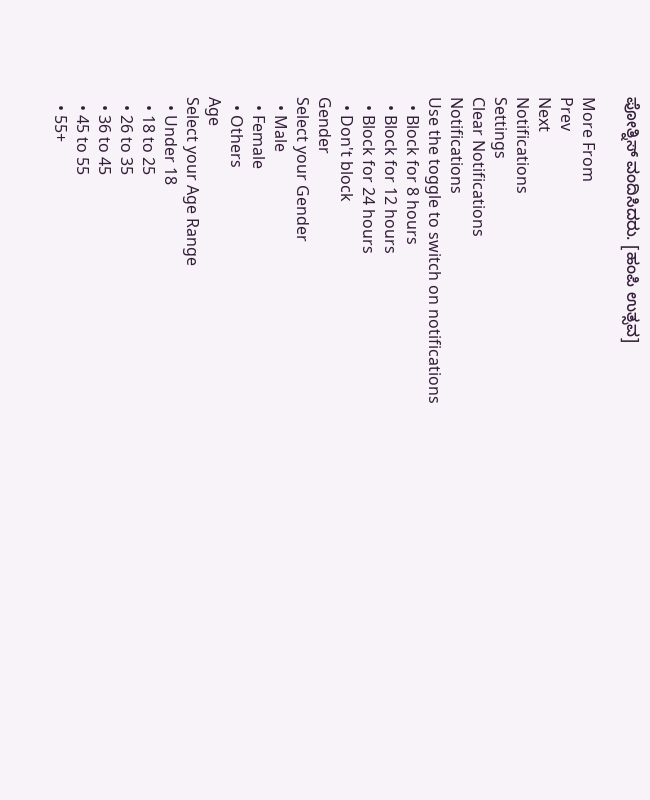ಪೋತ್ನಿಸ್ ವಂದಿಸಿದರು. [ಹಂಪಿ ಉತ್ಸವ]

More From
Prev
Next
Notifications
Settings
Clear Notifications
Notifications
Use the toggle to switch on notifications
  • Block for 8 hours
  • Block for 12 hours
  • Block for 24 hours
  • Don't block
Gender
Select your Gender
  • Male
  • Female
  • Others
Age
Select your Age Range
  • Under 18
  • 18 to 25
  • 26 to 35
  • 36 to 45
  • 45 to 55
  • 55+